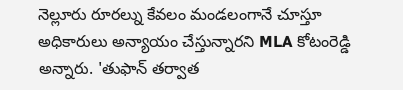నెల్లూరు రూరల్ను కేవలం మండలంగానే చూస్తూ అధికారులు అన్యాయం చేస్తున్నారని MLA కోటంరెడ్డి అన్నారు. 'తుఫాన్ తర్వాత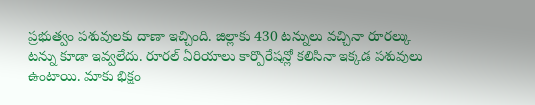ప్రభుత్వం పశువులకు దాణా ఇచ్చింది. జిల్లాకు 430 టన్నులు వచ్చినా రూరల్కు టన్ను కూడా ఇవ్వలేదు. రూరల్ ఏరియాలు కార్పొరేషన్లో కలిసినా ఇక్కడ పశువులు ఉంటాయి. మాకు భిక్షం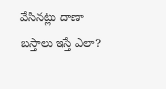వేసినట్లు దాణా బస్తాలు ఇస్తే ఎలా?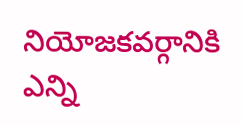నియోజకవర్గానికి ఎన్ని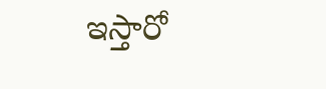ఇస్తారో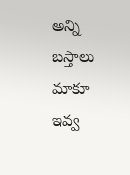అన్ని బస్తాలు మాకూ ఇవ్వ